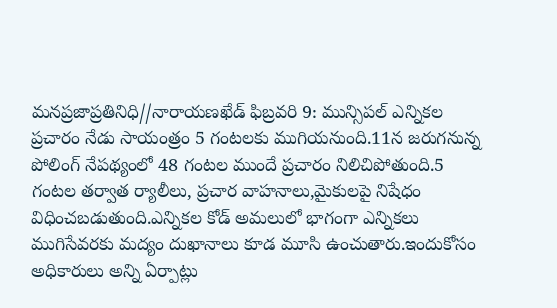మనప్రజాప్రతినిధి//నారాయణఖేడ్ ఫిబ్రవరి 9: మున్సిపల్ ఎన్నికల ప్రచారం నేడు సాయంత్రం 5 గంటలకు ముగియనుంది.11న జరుగనున్న పోలింగ్ నేపథ్యంలో 48 గంటల ముందే ప్రచారం నిలిచిపోతుంది.5 గంటల తర్వాత ర్యాలీలు, ప్రచార వాహనాలు,మైకులపై నిషేధం విధించబడుతుంది.ఎన్నికల కోడ్ అమలులో భాగంగా ఎన్నికలు ముగిసేవరకు మద్యం దుఖానాలు కూడ మూసి ఉంచుతారు.ఇందుకోసం అధికారులు అన్ని ఏర్పాట్లు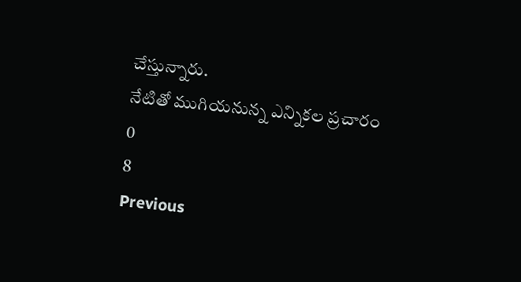చేస్తున్నారు.
నేటితో ముగియనున్న ఎన్నికల ప్రచారం
0
8
Previous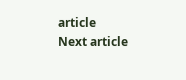article
Next article